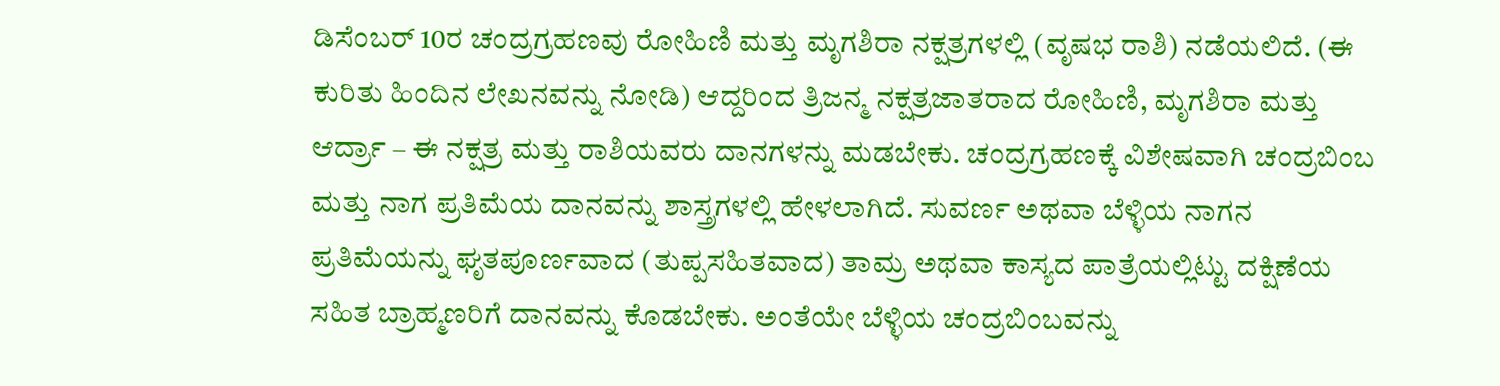ಡಿಸೆಂಬರ್ 10ರ ಚಂದ್ರಗ್ರಹಣವು ರೋಹಿಣಿ ಮತ್ತು ಮೃಗಶಿರಾ ನಕ್ಷತ್ರಗಳಲ್ಲಿ (ವೃಷಭ ರಾಶಿ) ನಡೆಯಲಿದೆ. (ಈ ಕುರಿತು ಹಿಂದಿನ ಲೇಖನವನ್ನು ನೋಡಿ) ಆದ್ದರಿಂದ ತ್ರಿಜನ್ಮ ನಕ್ಷತ್ರಜಾತರಾದ ರೋಹಿಣಿ, ಮೃಗಶಿರಾ ಮತ್ತು ಆರ್ದ್ರಾ – ಈ ನಕ್ಷತ್ರ ಮತ್ತು ರಾಶಿಯವರು ದಾನಗಳನ್ನು ಮಡಬೇಕು. ಚಂದ್ರಗ್ರಹಣಕ್ಕೆ ವಿಶೇಷವಾಗಿ ಚಂದ್ರಬಿಂಬ ಮತ್ತು ನಾಗ ಪ್ರತಿಮೆಯ ದಾನವನ್ನು ಶಾಸ್ತ್ರಗಳಲ್ಲಿ ಹೇಳಲಾಗಿದೆ. ಸುವರ್ಣ ಅಥವಾ ಬೆಳ್ಳಿಯ ನಾಗನ ಪ್ರತಿಮೆಯನ್ನು ಘೃತಪೂರ್ಣವಾದ (ತುಪ್ಪಸಹಿತವಾದ) ತಾಮ್ರ ಅಥವಾ ಕಾಸ್ಯದ ಪಾತ್ರೆಯಲ್ಲಿಟ್ಟು ದಕ್ಷಿಣೆಯ ಸಹಿತ ಬ್ರಾಹ್ಮಣರಿಗೆ ದಾನವನ್ನು ಕೊಡಬೇಕು. ಅಂತೆಯೇ ಬೆಳ್ಳಿಯ ಚಂದ್ರಬಿಂಬವನ್ನು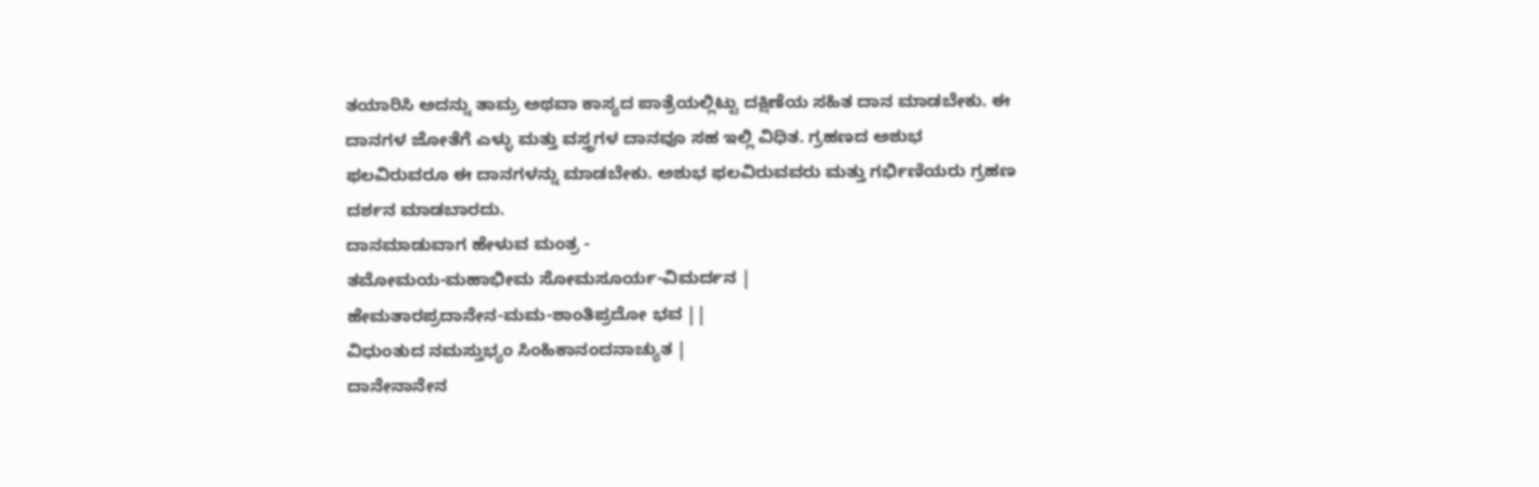ತಯಾರಿಸಿ ಅದನ್ನು ತಾಮ್ರ ಅಥವಾ ಕಾಸ್ಯದ ಪಾತ್ರೆಯಲ್ಲಿಟ್ಟು ದಕ್ಷಿಣೆಯ ಸಹಿತ ದಾನ ಮಾಡಬೇಕು. ಈ ದಾನಗಳ ಜೋತೆಗೆ ಎಳ್ಳು ಮತ್ತು ವಸ್ತ್ರಗಳ ದಾನವೂ ಸಹ ಇಲ್ಲಿ ವಿಧಿತ. ಗ್ರಹಣದ ಅಶುಭ ಫಲವಿರುವರೂ ಈ ದಾನಗಳನ್ನು ಮಾಡಬೇಕು. ಅಶುಭ ಫಲವಿರುವವರು ಮತ್ತು ಗರ್ಭಿಣಿಯರು ಗ್ರಹಣ ದರ್ಶನ ಮಾಡಬಾರದು.
ದಾನಮಾಡುವಾಗ ಹೇಳುವ ಮಂತ್ರ -
ತಮೋಮಯ-ಮಹಾಭೀಮ ಸೋಮಸೂರ್ಯ-ವಿಮರ್ದನ |
ಹೇಮತಾರಪ್ರದಾನೇನ-ಮಮ-ಶಾಂತಿಪ್ರದೋ ಭವ ||
ವಿಧುಂತುದ ನಮಸ್ತುಭ್ಯಂ ಸಿಂಹಿಕಾನಂದನಾಚ್ಯುತ |
ದಾನೇನಾನೇನ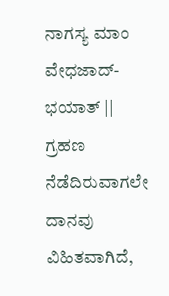ನಾಗಸ್ಯ ಮಾಂ ವೇಧಜಾದ್-ಭಯಾತ್ ||
ಗ್ರಹಣ ನೆಡೆದಿರುವಾಗಲೇ ದಾನವು ವಿಹಿತವಾಗಿದೆ,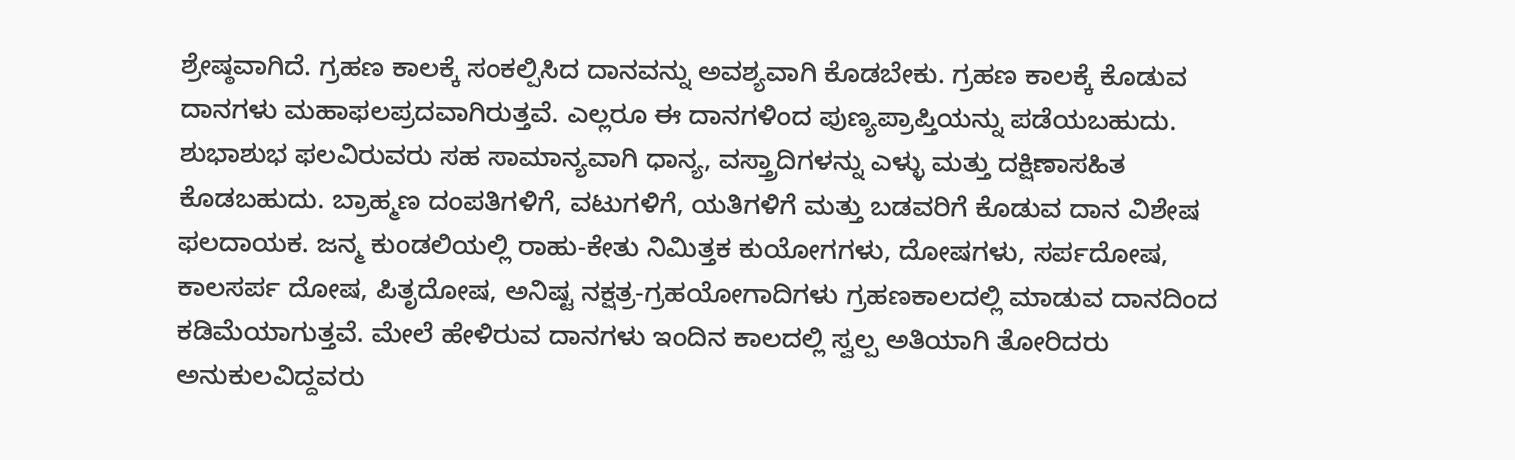ಶ್ರೇಷ್ಠವಾಗಿದೆ. ಗ್ರಹಣ ಕಾಲಕ್ಕೆ ಸಂಕಲ್ಪಿಸಿದ ದಾನವನ್ನು ಅವಶ್ಯವಾಗಿ ಕೊಡಬೇಕು. ಗ್ರಹಣ ಕಾಲಕ್ಕೆ ಕೊಡುವ ದಾನಗಳು ಮಹಾಫಲಪ್ರದವಾಗಿರುತ್ತವೆ. ಎಲ್ಲರೂ ಈ ದಾನಗಳಿಂದ ಪುಣ್ಯಪ್ರಾಪ್ತಿಯನ್ನು ಪಡೆಯಬಹುದು. ಶುಭಾಶುಭ ಫಲವಿರುವರು ಸಹ ಸಾಮಾನ್ಯವಾಗಿ ಧಾನ್ಯ, ವಸ್ತ್ರಾದಿಗಳನ್ನು ಎಳ್ಳು ಮತ್ತು ದಕ್ಷಿಣಾಸಹಿತ ಕೊಡಬಹುದು. ಬ್ರಾಹ್ಮಣ ದಂಪತಿಗಳಿಗೆ, ವಟುಗಳಿಗೆ, ಯತಿಗಳಿಗೆ ಮತ್ತು ಬಡವರಿಗೆ ಕೊಡುವ ದಾನ ವಿಶೇಷ ಫಲದಾಯಕ. ಜನ್ಮ ಕುಂಡಲಿಯಲ್ಲಿ ರಾಹು-ಕೇತು ನಿಮಿತ್ತಕ ಕುಯೋಗಗಳು, ದೋಷಗಳು, ಸರ್ಪದೋಷ, ಕಾಲಸರ್ಪ ದೋಷ, ಪಿತೃದೋಷ, ಅನಿಷ್ಟ ನಕ್ಷತ್ರ-ಗ್ರಹಯೋಗಾದಿಗಳು ಗ್ರಹಣಕಾಲದಲ್ಲಿ ಮಾಡುವ ದಾನದಿಂದ ಕಡಿಮೆಯಾಗುತ್ತವೆ. ಮೇಲೆ ಹೇಳಿರುವ ದಾನಗಳು ಇಂದಿನ ಕಾಲದಲ್ಲಿ ಸ್ವಲ್ಪ ಅತಿಯಾಗಿ ತೋರಿದರು ಅನುಕುಲವಿದ್ದವರು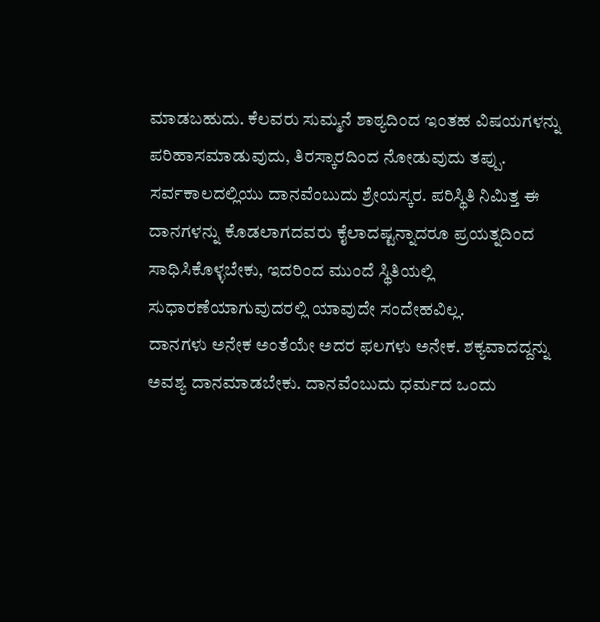ಮಾಡಬಹುದು. ಕೆಲವರು ಸುಮ್ಮನೆ ಶಾಠ್ಯದಿಂದ ಇಂತಹ ವಿಷಯಗಳನ್ನು ಪರಿಹಾಸಮಾಡುವುದು, ತಿರಸ್ಕಾರದಿಂದ ನೋಡುವುದು ತಪ್ಪು. ಸರ್ವಕಾಲದಲ್ಲಿಯು ದಾನವೆಂಬುದು ಶ್ರೇಯಸ್ಕರ. ಪರಿಸ್ಥಿತಿ ನಿಮಿತ್ತ ಈ ದಾನಗಳನ್ನು ಕೊಡಲಾಗದವರು ಕೈಲಾದಷ್ಟನ್ನಾದರೂ ಪ್ರಯತ್ನದಿಂದ ಸಾಧಿಸಿಕೊಳ್ಳಬೇಕು, ಇದರಿಂದ ಮುಂದೆ ಸ್ಥಿತಿಯಲ್ಲಿ ಸುಧಾರಣೆಯಾಗುವುದರಲ್ಲಿ ಯಾವುದೇ ಸಂದೇಹವಿಲ್ಲ.
ದಾನಗಳು ಅನೇಕ ಅಂತೆಯೇ ಅದರ ಫಲಗಳು ಅನೇಕ. ಶಕ್ಯವಾದದ್ದನ್ನು ಅವಶ್ಯ ದಾನಮಾಡಬೇಕು. ದಾನವೆಂಬುದು ಧರ್ಮದ ಒಂದು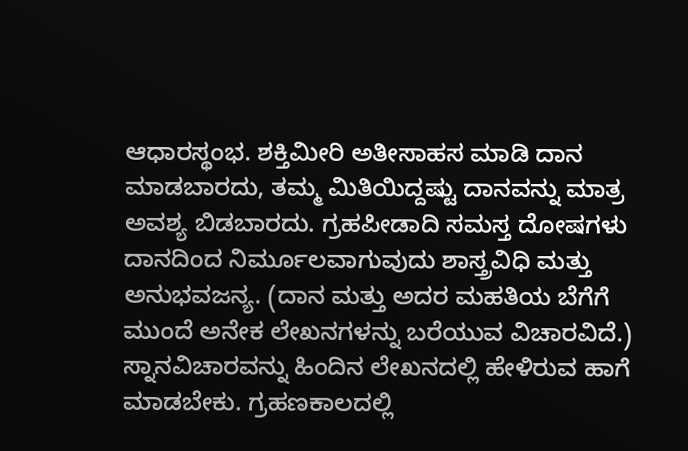ಆಧಾರಸ್ಥಂಭ. ಶಕ್ತಿಮೀರಿ ಅತೀಸಾಹಸ ಮಾಡಿ ದಾನ ಮಾಡಬಾರದು, ತಮ್ಮ ಮಿತಿಯಿದ್ದಷ್ಟು ದಾನವನ್ನು ಮಾತ್ರ ಅವಶ್ಯ ಬಿಡಬಾರದು. ಗ್ರಹಪೀಡಾದಿ ಸಮಸ್ತ ದೋಷಗಳು ದಾನದಿಂದ ನಿರ್ಮೂಲವಾಗುವುದು ಶಾಸ್ತ್ರವಿಧಿ ಮತ್ತು ಅನುಭವಜನ್ಯ. (ದಾನ ಮತ್ತು ಅದರ ಮಹತಿಯ ಬೆಗೆಗೆ ಮುಂದೆ ಅನೇಕ ಲೇಖನಗಳನ್ನು ಬರೆಯುವ ವಿಚಾರವಿದೆ.)
ಸ್ನಾನವಿಚಾರವನ್ನು ಹಿಂದಿನ ಲೇಖನದಲ್ಲಿ ಹೇಳಿರುವ ಹಾಗೆ ಮಾಡಬೇಕು. ಗ್ರಹಣಕಾಲದಲ್ಲಿ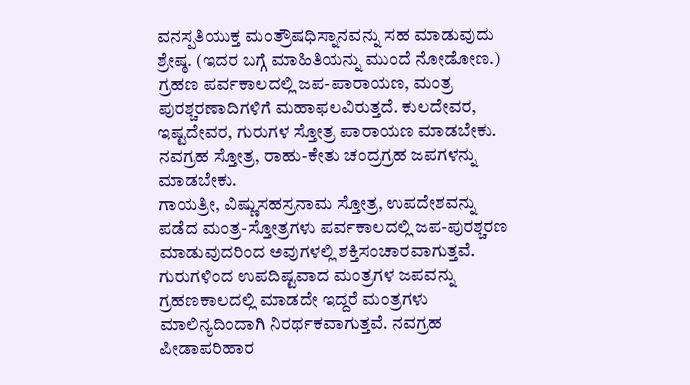ವನಸ್ಪತಿಯುಕ್ತ ಮಂತ್ರೌಷಧಿಸ್ನಾನವನ್ನು ಸಹ ಮಾಡುವುದು ಶ್ರೇಷ್ಠ. (ಇದರ ಬಗ್ಗೆ ಮಾಹಿತಿಯನ್ನು ಮುಂದೆ ನೋಡೋಣ.)
ಗ್ರಹಣ ಪರ್ವಕಾಲದಲ್ಲಿ ಜಪ-ಪಾರಾಯಣ, ಮಂತ್ರ ಪುರಶ್ಚರಣಾದಿಗಳಿಗೆ ಮಹಾಫಲವಿರುತ್ತದೆ. ಕುಲದೇವರ, ಇಷ್ಟದೇವರ, ಗುರುಗಳ ಸ್ತೋತ್ರ ಪಾರಾಯಣ ಮಾಡಬೇಕು. ನವಗ್ರಹ ಸ್ತೋತ್ರ, ರಾಹು-ಕೇತು ಚಂದ್ರಗ್ರಹ ಜಪಗಳನ್ನು ಮಾಡಬೇಕು.
ಗಾಯತ್ರೀ, ವಿಷ್ಣುಸಹಸ್ರನಾಮ ಸ್ತೋತ್ರ, ಉಪದೇಶವನ್ನು ಪಡೆದ ಮಂತ್ರ-ಸ್ತೋತ್ರಗಳು ಪರ್ವಕಾಲದಲ್ಲಿ ಜಪ-ಪುರಶ್ಚರಣ ಮಾಡುವುದರಿಂದ ಅವುಗಳಲ್ಲಿ ಶಕ್ತಿಸಂಚಾರವಾಗುತ್ತವೆ. ಗುರುಗಳಿಂದ ಉಪದಿಷ್ಟವಾದ ಮಂತ್ರಗಳ ಜಪವನ್ನು ಗ್ರಹಣಕಾಲದಲ್ಲಿ ಮಾಡದೇ ಇದ್ದರೆ ಮಂತ್ರಗಳು ಮಾಲಿನ್ಯದಿಂದಾಗಿ ನಿರರ್ಥಕವಾಗುತ್ತವೆ. ನವಗ್ರಹ ಪೀಡಾಪರಿಹಾರ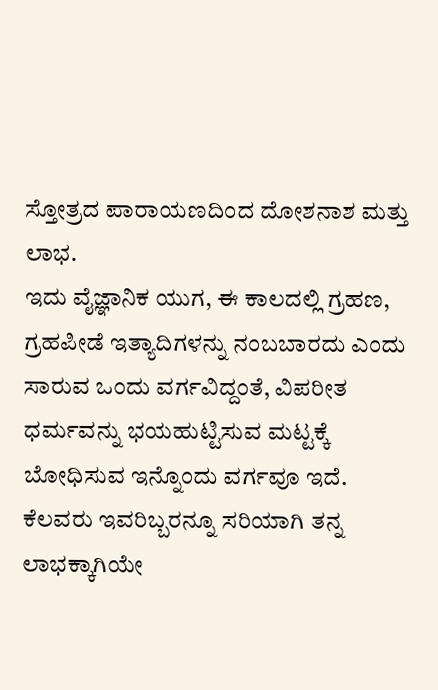ಸ್ತೋತ್ರದ ಪಾರಾಯಣದಿಂದ ದೋಶನಾಶ ಮತ್ತು ಲಾಭ.
ಇದು ವೈಜ್ಞಾನಿಕ ಯುಗ, ಈ ಕಾಲದಲ್ಲಿ ಗ್ರಹಣ, ಗ್ರಹಪೀಡೆ ಇತ್ಯಾದಿಗಳನ್ನು ನಂಬಬಾರದು ಎಂದು ಸಾರುವ ಒಂದು ವರ್ಗವಿದ್ದಂತೆ, ವಿಪರೀತ ಧರ್ಮವನ್ನು ಭಯಹುಟ್ಟಿಸುವ ಮಟ್ಟಕ್ಕೆ ಬೋಧಿಸುವ ಇನ್ನೊಂದು ವರ್ಗವೂ ಇದೆ. ಕೆಲವರು ಇವರಿಬ್ಬರನ್ನೂ ಸರಿಯಾಗಿ ತನ್ನ ಲಾಭಕ್ಕಾಗಿಯೇ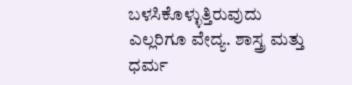ಬಳಸಿಕೊಳ್ಳುತ್ತಿರುವುದು ಎಲ್ಲರಿಗೂ ವೇದ್ಯ. ಶಾಸ್ತ್ರ ಮತ್ತು ಧರ್ಮ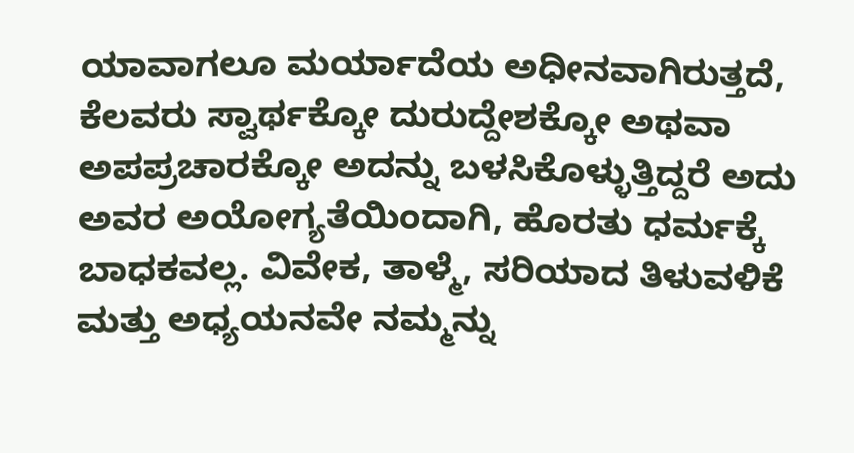ಯಾವಾಗಲೂ ಮರ್ಯಾದೆಯ ಅಧೀನವಾಗಿರುತ್ತದೆ, ಕೆಲವರು ಸ್ವಾರ್ಥಕ್ಕೋ ದುರುದ್ದೇಶಕ್ಕೋ ಅಥವಾ ಅಪಪ್ರಚಾರಕ್ಕೋ ಅದನ್ನು ಬಳಸಿಕೊಳ್ಳುತ್ತಿದ್ದರೆ ಅದು ಅವರ ಅಯೋಗ್ಯತೆಯಿಂದಾಗಿ, ಹೊರತು ಧರ್ಮಕ್ಕೆ ಬಾಧಕವಲ್ಲ. ವಿವೇಕ, ತಾಳ್ಮೆ, ಸರಿಯಾದ ತಿಳುವಳಿಕೆ ಮತ್ತು ಅಧ್ಯಯನವೇ ನಮ್ಮನ್ನು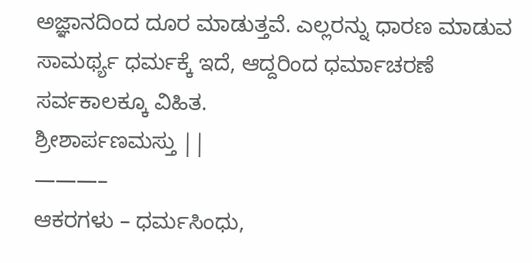ಅಜ್ಞಾನದಿಂದ ದೂರ ಮಾಡುತ್ತವೆ. ಎಲ್ಲರನ್ನು ಧಾರಣ ಮಾಡುವ ಸಾಮರ್ಥ್ಯ ಧರ್ಮಕ್ಕೆ ಇದೆ, ಆದ್ದರಿಂದ ಧರ್ಮಾಚರಣೆ ಸರ್ವಕಾಲಕ್ಕೂ ವಿಹಿತ.
ಶ್ರೀಶಾರ್ಪಣಮಸ್ತು ||
———–
ಆಕರಗಳು – ಧರ್ಮಸಿಂಧು,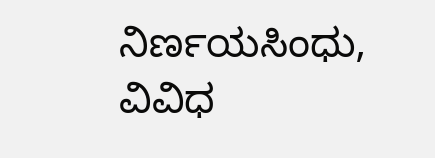ನಿರ್ಣಯಸಿಂಧು, ವಿವಿಧ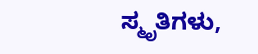ಸ್ಮೃತಿಗಳು,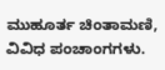ಮುಹೂರ್ತ ಚಿಂತಾಮಣಿ, ವಿವಿಧ ಪಂಚಾಂಗಗಳು.